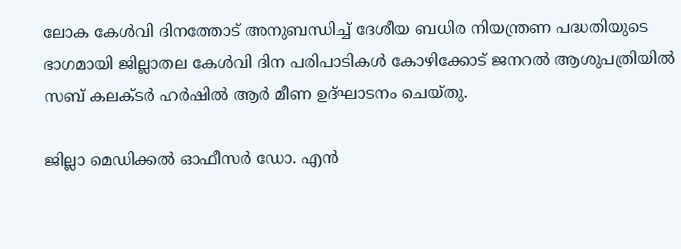ലോക കേള്‍വി ദിനത്തോട് അനുബന്ധിച്ച് ദേശീയ ബധിര നിയന്ത്രണ പദ്ധതിയുടെ ഭാഗമായി ജില്ലാതല കേള്‍വി ദിന പരിപാടികള്‍ കോഴിക്കോട് ജനറല്‍ ആശുപത്രിയില്‍ സബ് കലക്ടര്‍ ഹര്‍ഷില്‍ ആര്‍ മീണ ഉദ്ഘാടനം ചെയ്തു.

ജില്ലാ മെഡിക്കല്‍ ഓഫീസര്‍ ഡോ. എന്‍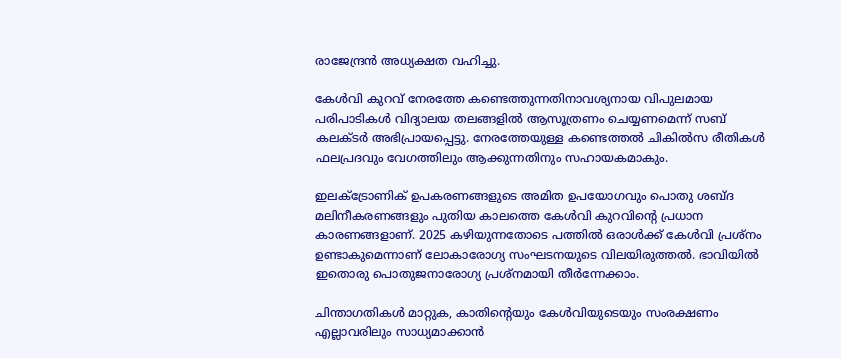രാജേന്ദ്രന്‍ അധ്യക്ഷത വഹിച്ചു.

കേള്‍വി കുറവ് നേരത്തേ കണ്ടെത്തുന്നതിനാവശ്യനായ വിപുലമായ പരിപാടികള്‍ വിദ്യാലയ തലങ്ങളില്‍ ആസൂത്രണം ചെയ്യണമെന്ന് സബ് കലക്ടര്‍ അഭിപ്രായപ്പെട്ടു. നേരത്തേയുള്ള കണ്ടെത്തല്‍ ചികില്‍സ രീതികള്‍ ഫലപ്രദവും വേഗത്തിലും ആക്കുന്നതിനും സഹായകമാകും.

ഇലക്ട്രോണിക് ഉപകരണങ്ങളുടെ അമിത ഉപയോഗവും പൊതു ശബ്ദ മലിനീകരണങ്ങളും പുതിയ കാലത്തെ കേള്‍വി കുറവിന്റെ പ്രധാന കാരണങ്ങളാണ്. 2025 കഴിയുന്നതോടെ പത്തില്‍ ഒരാള്‍ക്ക് കേള്‍വി പ്രശ്‌നം ഉണ്ടാകുമെന്നാണ് ലോകാരോഗ്യ സംഘടനയുടെ വിലയിരുത്തല്‍. ഭാവിയില്‍ ഇതൊരു പൊതുജനാരോഗ്യ പ്രശ്‌നമായി തീര്‍ന്നേക്കാം.

ചിന്താഗതികള്‍ മാറ്റുക, കാതിന്റെയും കേള്‍വിയുടെയും സംരക്ഷണം എല്ലാവരിലും സാധ്യമാക്കാന്‍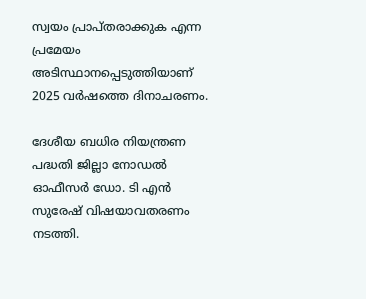സ്വയം പ്രാപ്തരാക്കുക എന്ന പ്രമേയം അടിസ്ഥാനപ്പെടുത്തിയാണ് 2025 വര്‍ഷത്തെ ദിനാചരണം.

ദേശീയ ബധിര നിയന്ത്രണ പദ്ധതി ജില്ലാ നോഡല്‍ ഓഫീസര്‍ ഡോ. ടി എന്‍ സുരേഷ് വിഷയാവതരണം നടത്തി.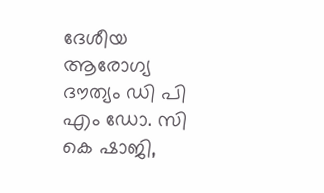ദേശീയ ആരോഗ്യ ദൗത്യം ഡി പി എം ഡോ. സി കെ ഷാജി,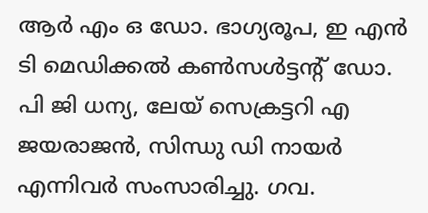ആര്‍ എം ഒ ഡോ. ഭാഗ്യരൂപ, ഇ എന്‍ ടി മെഡിക്കല്‍ കണ്‍സള്‍ട്ടന്റ് ഡോ. പി ജി ധന്യ, ലേയ് സെക്രട്ടറി എ ജയരാജന്‍, സിന്ധു ഡി നായര്‍ എന്നിവര്‍ സംസാരിച്ചു. ഗവ.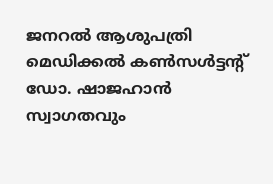ജനറല്‍ ആശുപത്രി മെഡിക്കല്‍ കണ്‍സള്‍ട്ടന്റ് ഡോ. ഷാജഹാന്‍ സ്വാഗതവും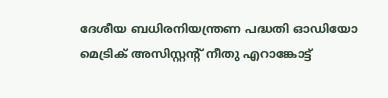ദേശീയ ബധിരനിയന്ത്രണ പദ്ധതി ഓഡിയോ മെട്രിക് അസിസ്റ്റന്റ് നീതു എറാങ്കോട്ട്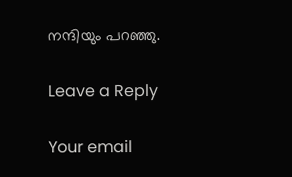നന്ദിയും പറഞ്ഞു.

Leave a Reply

Your email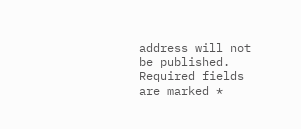address will not be published. Required fields are marked *